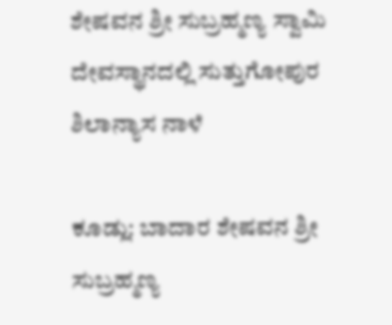ಶೇಷವನ ಶ್ರೀ ಸುಬ್ರಹ್ಮಣ್ಯ ಸ್ವಾಮಿ ದೇವಸ್ಥಾನದಲ್ಲಿ ಸುತ್ತುಗೋಪುರ ಶಿಲಾನ್ಯಾಸ ನಾಳೆ

ಕೂಡ್ಲು: ಬಾದಾರ ಶೇಷವನ ಶ್ರೀ ಸುಬ್ರಹ್ಮಣ್ಯ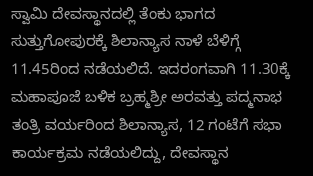ಸ್ವಾಮಿ ದೇವಸ್ಥಾನದಲ್ಲಿ ತೆಂಕು ಭಾಗದ ಸುತ್ತುಗೋಪುರಕ್ಕೆ ಶಿಲಾನ್ಯಾಸ ನಾಳೆ ಬೆಳಿಗ್ಗೆ 11.45ರಿಂದ ನಡೆಯಲಿದೆ. ಇದರಂಗವಾಗಿ 11.30ಕ್ಕೆ ಮಹಾಪೂಜೆ ಬಳಿಕ ಬ್ರಹ್ಮಶ್ರೀ ಅರವತ್ತು ಪದ್ಮನಾಭ ತಂತ್ರಿ ವರ್ಯರಿಂದ ಶಿಲಾನ್ಯಾಸ, 12 ಗಂಟೆಗೆ ಸಭಾ ಕಾರ್ಯಕ್ರಮ ನಡೆಯಲಿದ್ದು, ದೇವಸ್ಥಾನ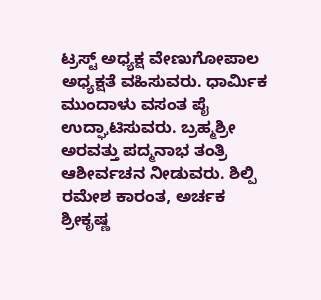ಟ್ರಸ್ಟ್ ಅಧ್ಯಕ್ಷ ವೇಣುಗೋಪಾಲ ಅಧ್ಯಕ್ಷತೆ ವಹಿಸುವರು. ಧಾರ್ಮಿಕ ಮುಂದಾಳು ವಸಂತ ಪೈ ಉದ್ಘಾಟಿಸುವರು. ಬ್ರಹ್ಮಶ್ರೀ ಅರವತ್ತು ಪದ್ಮನಾಭ ತಂತ್ರಿ ಆಶೀರ್ವಚನ ನೀಡುವರು. ಶಿಲ್ಪಿ ರಮೇಶ ಕಾರಂತ, ಅರ್ಚಕ ಶ್ರೀಕೃಷ್ಣ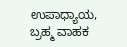ಉಪಾಧ್ಯಾಯ, ಬ್ರಹ್ಮ ವಾಹಕ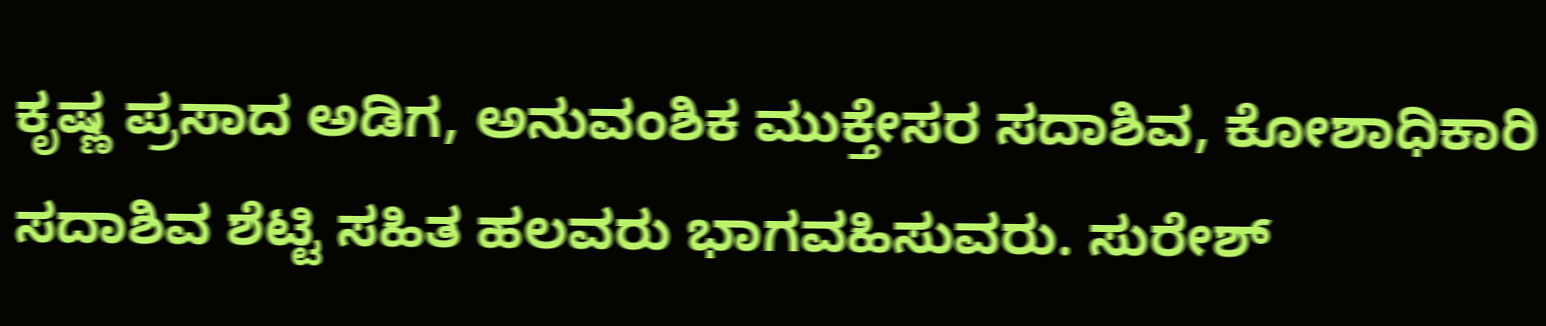ಕೃಷ್ಣ ಪ್ರಸಾದ ಅಡಿಗ, ಅನುವಂಶಿಕ ಮುಕ್ತೇಸರ ಸದಾಶಿವ, ಕೋಶಾಧಿಕಾರಿ ಸದಾಶಿವ ಶೆಟ್ಟಿ ಸಹಿತ ಹಲವರು ಭಾಗವಹಿಸುವರು. ಸುರೇಶ್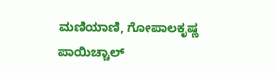ಮಣಿಯಾಣಿ, ಗೋಪಾಲಕೃಷ್ಣ ಪಾಯಿಚ್ಚಾಲ್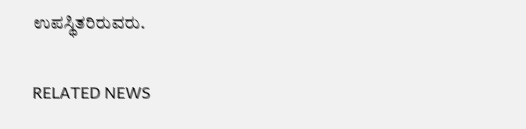ಉಪಸ್ಥಿತರಿರುವರು.

RELATED NEWS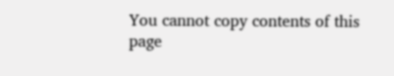You cannot copy contents of this page